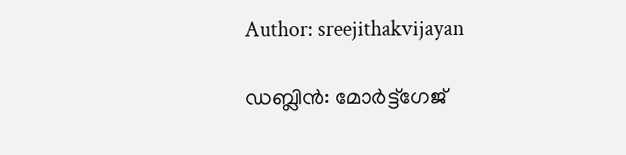Author: sreejithakvijayan

ഡബ്ലിൻ: മോർട്ട്‌ഗേജ്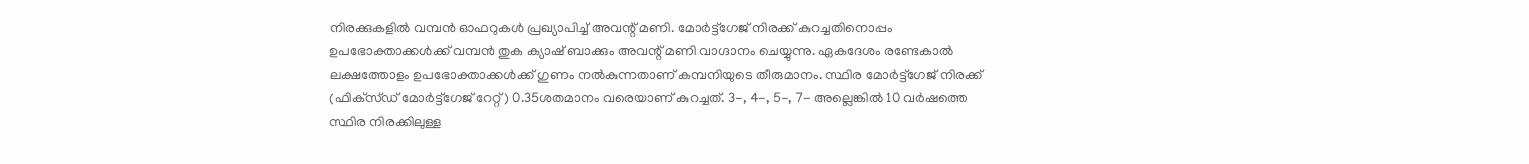നിരക്കുകളിൽ വമ്പൻ ഓഫറുകൾ പ്രഖ്യാപിച്ച് അവന്റ് മണി. മോർട്ട്‌ഗേജ് നിരക്ക് കുറച്ചതിനൊപ്പം ഉപഭോക്താക്കൾക്ക് വമ്പൻ തുക ക്യാഷ് ബാക്കും അവന്റ് മണി വാഗ്ദാനം ചെയ്യുന്നു. ഏകദേശം രണ്ടേകാൽ ലക്ഷത്തോളം ഉപഭോക്താക്കൾക്ക് ഗുണം നൽകുന്നതാണ് കമ്പനിയുടെ തീരുമാനം. സ്ഥിര മോർട്ട്‌ഗേജ് നിരക്ക് (ഫിക്‌സ്ഡ് മോർട്ട്‌ഗേജ് റേറ്റ്) 0.35ശതമാനം വരെയാണ് കുറച്ചത്. 3-, 4-, 5-, 7- അല്ലെങ്കിൽ 10 വർഷത്തെ സ്ഥിര നിരക്കിലുള്ള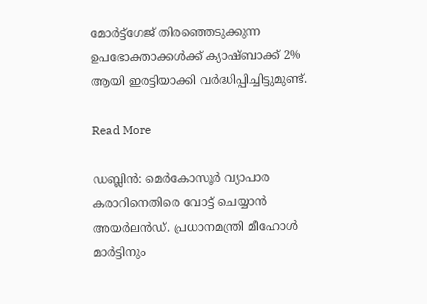മോർട്ട്‌ഗേജ് തിരഞ്ഞെടുക്കുന്ന ഉപഭോക്താക്കൾക്ക് ക്യാഷ്ബാക്ക് 2% ആയി ഇരട്ടിയാക്കി വർദ്ധിപ്പിച്ചിട്ടുമുണ്ട്.

Read More

ഡബ്ലിൻ: മെർകോസൂർ വ്യാപാര കരാറിനെതിരെ വോട്ട് ചെയ്യാൻ അയർലൻഡ്. പ്രധാനമന്ത്രി മീഹോൾ മാർട്ടിനും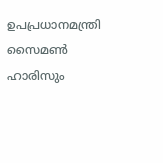ഉപപ്രധാനമന്ത്രി സൈമൺ ഹാരിസും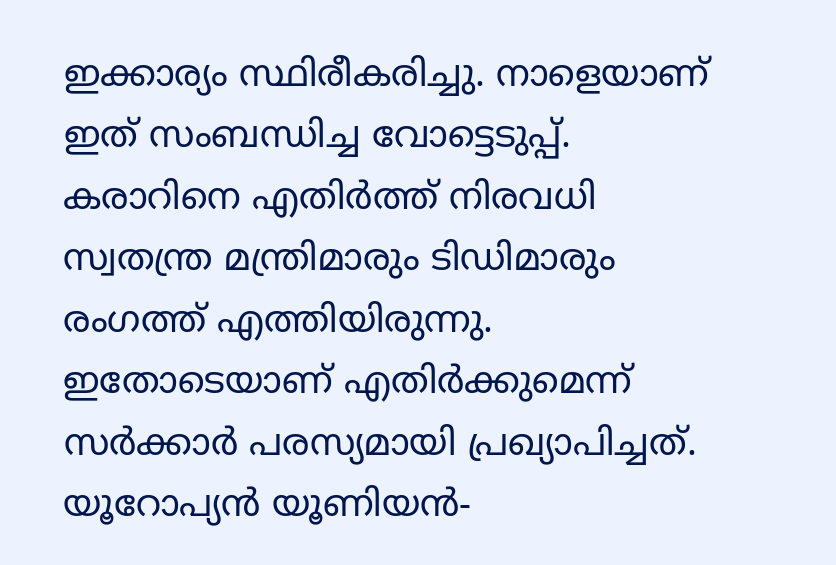ഇക്കാര്യം സ്ഥിരീകരിച്ചു. നാളെയാണ് ഇത് സംബന്ധിച്ച വോട്ടെടുപ്പ്. കരാറിനെ എതിർത്ത് നിരവധി സ്വതന്ത്ര മന്ത്രിമാരും ടിഡിമാരും രംഗത്ത് എത്തിയിരുന്നു. ഇതോടെയാണ് എതിർക്കുമെന്ന് സർക്കാർ പരസ്യമായി പ്രഖ്യാപിച്ചത്. യൂറോപ്യൻ യൂണിയൻ-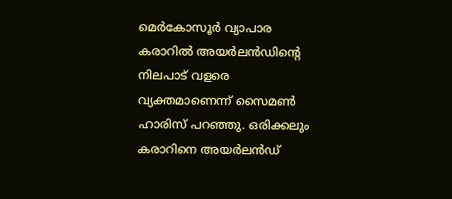മെർകോസൂർ വ്യാപാര കരാറിൽ അയർലൻഡിന്റെ നിലപാട് വളരെ വ്യക്തമാണെന്ന് സൈമൺ ഹാരിസ് പറഞ്ഞു. ഒരിക്കലും കരാറിനെ അയർലൻഡ്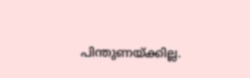പിന്തുണയ്ക്കില്ല.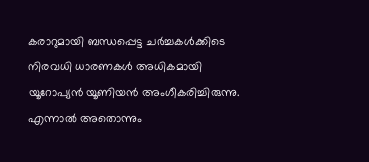കരാറുമായി ബന്ധപ്പെട്ട ചർച്ചകൾക്കിടെ നിരവധി ധാരണകൾ അധികമായി യൂറോപ്യൻ യൂണിയൻ അംഗീകരിച്ചിരുന്നു. എന്നാൽ അതൊന്നും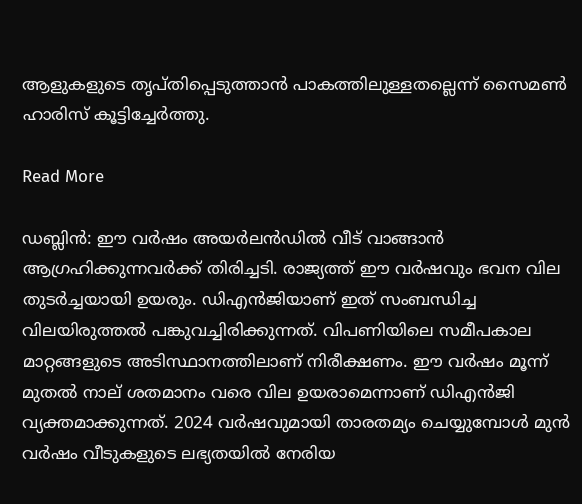ആളുകളുടെ തൃപ്തിപ്പെടുത്താൻ പാകത്തിലുള്ളതല്ലെന്ന് സൈമൺ ഹാരിസ് കൂട്ടിച്ചേർത്തു.

Read More

ഡബ്ലിൻ: ഈ വർഷം അയർലൻഡിൽ വീട് വാങ്ങാൻ ആഗ്രഹിക്കുന്നവർക്ക് തിരിച്ചടി. രാജ്യത്ത് ഈ വർഷവും ഭവന വില തുടർച്ചയായി ഉയരും. ഡിഎൻജിയാണ് ഇത് സംബന്ധിച്ച വിലയിരുത്തൽ പങ്കുവച്ചിരിക്കുന്നത്. വിപണിയിലെ സമീപകാല മാറ്റങ്ങളുടെ അടിസ്ഥാനത്തിലാണ് നിരീക്ഷണം. ഈ വർഷം മൂന്ന് മുതൽ നാല് ശതമാനം വരെ വില ഉയരാമെന്നാണ് ഡിഎൻജി വ്യക്തമാക്കുന്നത്. 2024 വർഷവുമായി താരതമ്യം ചെയ്യുമ്പോൾ മുൻ വർഷം വീടുകളുടെ ലഭ്യതയിൽ നേരിയ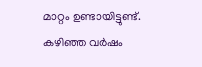മാറ്റം ഉണ്ടായിട്ടുണ്ട്. കഴിഞ്ഞ വർഷം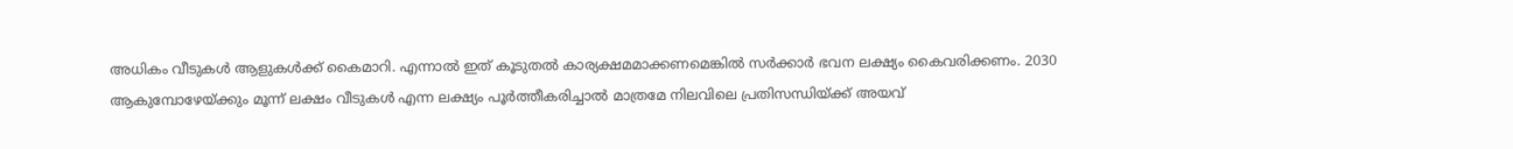അധികം വീടുകൾ ആളുകൾക്ക് കൈമാറി. എന്നാൽ ഇത് കൂടുതൽ കാര്യക്ഷമമാക്കണമെങ്കിൽ സർക്കാർ ഭവന ലക്ഷ്യം കൈവരിക്കണം. 2030 ആകുമ്പോഴേയ്ക്കും മൂന്ന് ലക്ഷം വീടുകൾ എന്ന ലക്ഷ്യം പൂർത്തീകരിച്ചാൽ മാത്രമേ നിലവിലെ പ്രതിസന്ധിയ്ക്ക് അയവ്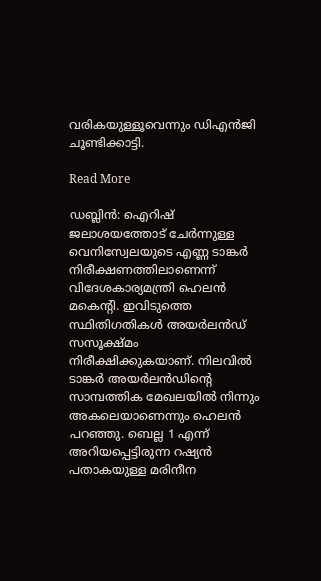വരികയുള്ളൂവെന്നും ഡിഎൻജി ചൂണ്ടിക്കാട്ടി.

Read More

ഡബ്ലിൻ: ഐറിഷ് ജലാശയത്തോട് ചേർന്നുള്ള വെനിസ്വേലയുടെ എണ്ണ ടാങ്കർ നിരീക്ഷണത്തിലാണെന്ന് വിദേശകാര്യമന്ത്രി ഹെലൻ മകെന്റി. ഇവിടുത്തെ സ്ഥിതിഗതികൾ അയർലൻഡ് സസൂക്ഷ്മം നിരീക്ഷിക്കുകയാണ്. നിലവിൽ ടാങ്കർ അയർലൻഡിന്റെ സാമ്പത്തിക മേഖലയിൽ നിന്നും അകലെയാണെന്നും ഹെലൻ പറഞ്ഞു. ബെല്ല 1 എന്ന് അറിയപ്പെട്ടിരുന്ന റഷ്യൻ പതാകയുള്ള മരിനീന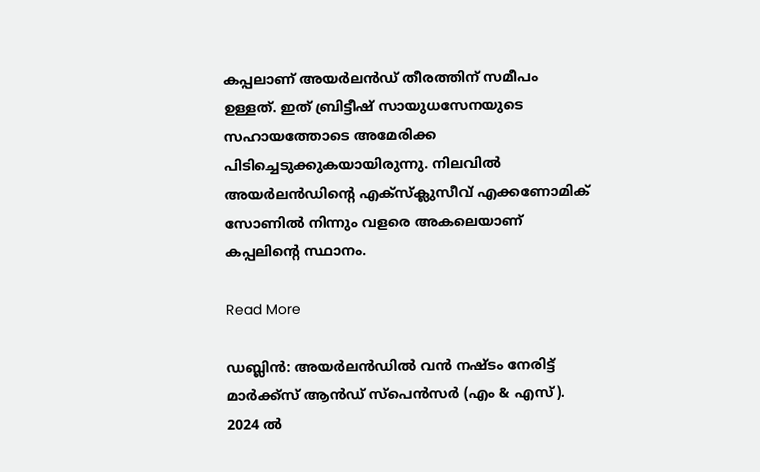കപ്പലാണ് അയർലൻഡ് തീരത്തിന് സമീപം ഉള്ളത്. ഇത് ബ്രിട്ടീഷ് സായുധസേനയുടെ സഹായത്തോടെ അമേരിക്ക പിടിച്ചെടുക്കുകയായിരുന്നു. നിലവിൽ അയർലൻഡിന്റെ എക്‌സ്‌ക്ലുസീവ് എക്കണോമിക് സോണിൽ നിന്നും വളരെ അകലെയാണ് കപ്പലിന്റെ സ്ഥാനം.

Read More

ഡബ്ലിൻ: അയർലൻഡിൽ വൻ നഷ്ടം നേരിട്ട് മാർക്ക്‌സ് ആൻഡ് സ്‌പെൻസർ (എം & എസ്). 2024 ൽ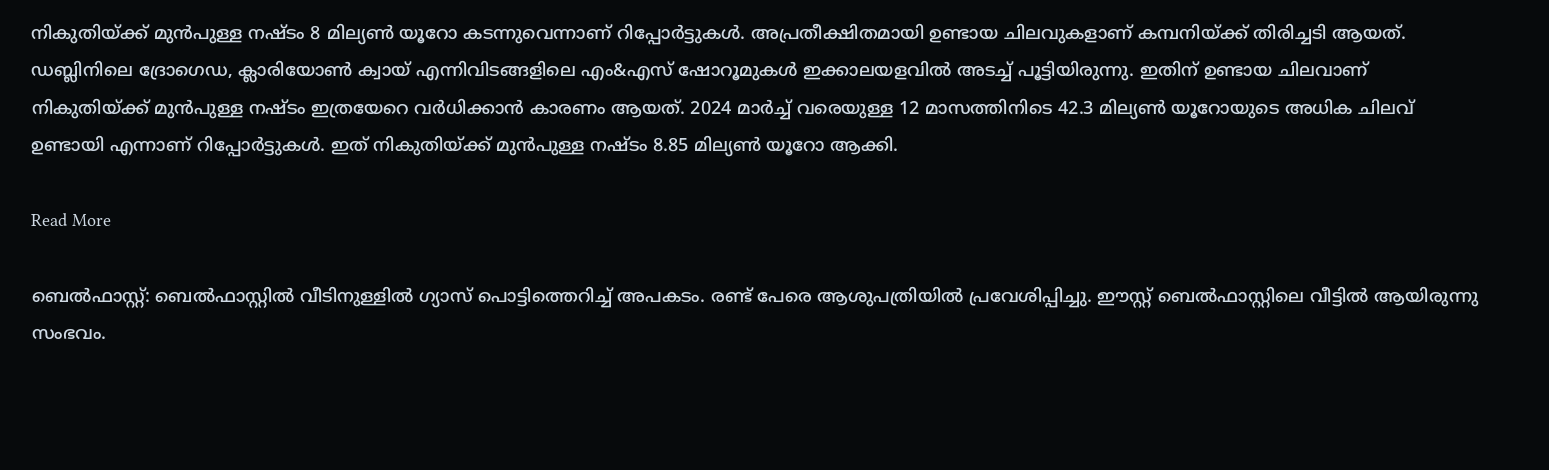നികുതിയ്ക്ക് മുൻപുള്ള നഷ്ടം 8 മില്യൺ യൂറോ കടന്നുവെന്നാണ് റിപ്പോർട്ടുകൾ. അപ്രതീക്ഷിതമായി ഉണ്ടായ ചിലവുകളാണ് കമ്പനിയ്ക്ക് തിരിച്ചടി ആയത്. ഡബ്ലിനിലെ ദ്രോഗെഡ, ക്ലാരിയോൺ ക്വായ് എന്നിവിടങ്ങളിലെ എം&എസ് ഷോറൂമുകൾ ഇക്കാലയളവിൽ അടച്ച് പൂട്ടിയിരുന്നു. ഇതിന് ഉണ്ടായ ചിലവാണ് നികുതിയ്ക്ക് മുൻപുള്ള നഷ്ടം ഇത്രയേറെ വർധിക്കാൻ കാരണം ആയത്. 2024 മാർച്ച് വരെയുള്ള 12 മാസത്തിനിടെ 42.3 മില്യൺ യൂറോയുടെ അധിക ചിലവ് ഉണ്ടായി എന്നാണ് റിപ്പോർട്ടുകൾ. ഇത് നികുതിയ്ക്ക് മുൻപുള്ള നഷ്ടം 8.85 മില്യൺ യൂറോ ആക്കി.

Read More

ബെൽഫാസ്റ്റ്: ബെൽഫാസ്റ്റിൽ വീടിനുള്ളിൽ ഗ്യാസ് പൊട്ടിത്തെറിച്ച് അപകടം. രണ്ട് പേരെ ആശുപത്രിയിൽ പ്രവേശിപ്പിച്ചു. ഈസ്റ്റ് ബെൽഫാസ്റ്റിലെ വീട്ടിൽ ആയിരുന്നു സംഭവം.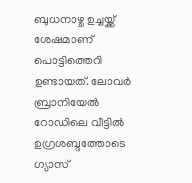ബുധനാഴ്ച ഉച്ചയ്ക്ക് ശേഷമാണ് പൊട്ടിത്തെറി ഉണ്ടായത്. ലോവർ ബ്രാനിയേൽ റോഡിലെ വീട്ടിൽ ഉഗ്രശബ്ദത്തോടെ ഗ്യാസ്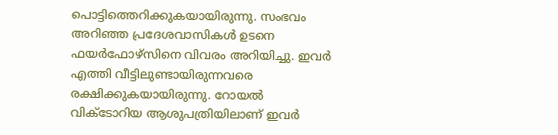പൊട്ടിത്തെറിക്കുകയായിരുന്നു. സംഭവം അറിഞ്ഞ പ്രദേശവാസികൾ ഉടനെ ഫയർഫോഴ്‌സിനെ വിവരം അറിയിച്ചു. ഇവർ എത്തി വീട്ടിലുണ്ടായിരുന്നവരെ രക്ഷിക്കുകയായിരുന്നു. റോയൽ വിക്ടോറിയ ആശുപത്രിയിലാണ് ഇവർ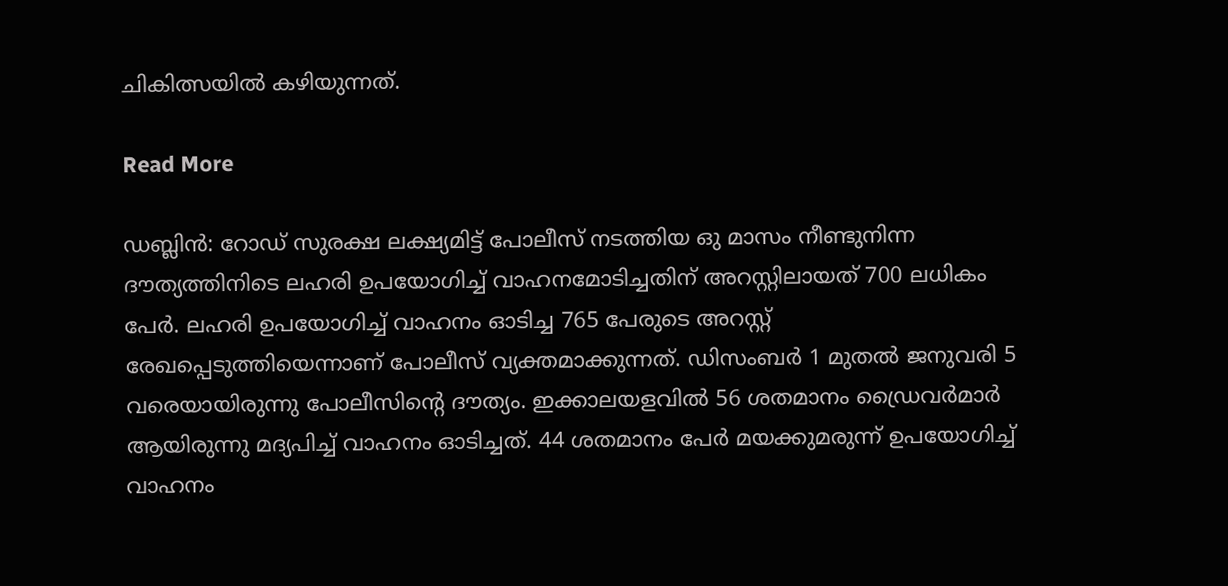ചികിത്സയിൽ കഴിയുന്നത്.

Read More

ഡബ്ലിൻ: റോഡ് സുരക്ഷ ലക്ഷ്യമിട്ട് പോലീസ് നടത്തിയ ഒു മാസം നീണ്ടുനിന്ന ദൗത്യത്തിനിടെ ലഹരി ഉപയോഗിച്ച് വാഹനമോടിച്ചതിന് അറസ്റ്റിലായത് 700 ലധികം പേർ. ലഹരി ഉപയോഗിച്ച് വാഹനം ഓടിച്ച 765 പേരുടെ അറസ്റ്റ് രേഖപ്പെടുത്തിയെന്നാണ് പോലീസ് വ്യക്തമാക്കുന്നത്. ഡിസംബർ 1 മുതൽ ജനുവരി 5 വരെയായിരുന്നു പോലീസിന്റെ ദൗത്യം. ഇക്കാലയളവിൽ 56 ശതമാനം ഡ്രൈവർമാർ ആയിരുന്നു മദ്യപിച്ച് വാഹനം ഓടിച്ചത്. 44 ശതമാനം പേർ മയക്കുമരുന്ന് ഉപയോഗിച്ച് വാഹനം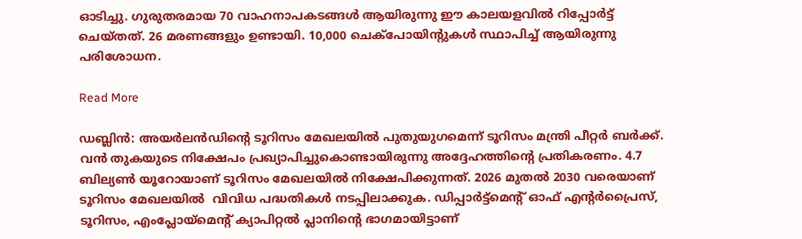ഓടിച്ചു. ഗുരുതരമായ 70 വാഹനാപകടങ്ങൾ ആയിരുന്നു ഈ കാലയളവിൽ റിപ്പോർട്ട് ചെയ്തത്. 26 മരണങ്ങളും ഉണ്ടായി. 10,000 ചെക്‌പോയിന്റുകൾ സ്ഥാപിച്ച് ആയിരുന്നു പരിശോധന.

Read More

ഡബ്ലിൻ: അയർലൻഡിന്റെ ടൂറിസം മേഖലയിൽ പുതുയുഗമെന്ന് ടൂറിസം മന്ത്രി പീറ്റർ ബർക്ക്. വൻ തുകയുടെ നിക്ഷേപം പ്രഖ്യാപിച്ചുകൊണ്ടായിരുന്നു അദ്ദേഹത്തിന്റെ പ്രതികരണം. 4.7 ബില്യൺ യൂറോയാണ് ടൂറിസം മേഖലയിൽ നിക്ഷേപിക്കുന്നത്. 2026 മുതൽ 2030 വരെയാണ് ടൂറിസം മേഖലയിൽ  വിവിധ പദ്ധതികൾ നടപ്പിലാക്കുക. ഡിപ്പാർട്ട്‌മെന്റ് ഓഫ് എന്റർപ്രൈസ്, ടൂറിസം, എംപ്ലോയ്‌മെന്റ് ക്യാപിറ്റൽ പ്ലാനിന്റെ ഭാഗമായിട്ടാണ്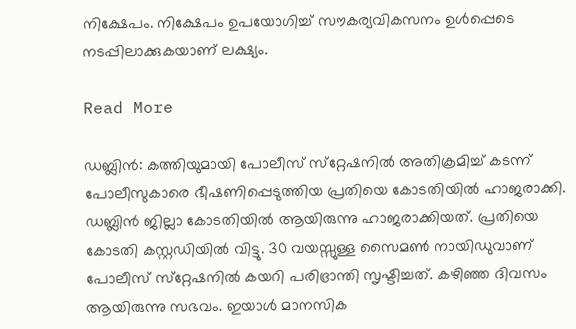നിക്ഷേപം. നിക്ഷേപം ഉപയോഗിച്ച് സൗകര്യവികസനം ഉൾപ്പെടെ നടപ്പിലാക്കുകയാണ് ലക്ഷ്യം.

Read More

ഡബ്ലിൻ: കത്തിയുമായി പോലീസ് സ്‌റ്റേഷനിൽ അതിക്രമിച്ച് കടന്ന് പോലീസുകാരെ ഭീഷണിപ്പെടുത്തിയ പ്രതിയെ കോടതിയിൽ ഹാജരാക്കി. ഡബ്ലിൻ ജില്ലാ കോടതിയിൽ ആയിരുന്നു ഹാജരാക്കിയത്. പ്രതിയെ കോടതി കസ്റ്റഡിയിൽ വിട്ടു. 30 വയസ്സുള്ള സൈമൺ നായിഡുവാണ് പോലീസ് സ്‌റ്റേഷനിൽ കയറി പരിഭ്രാന്തി സൃഷ്ടിച്ചത്. കഴിഞ്ഞ ദിവസം ആയിരുന്നു സഭവം. ഇയാൾ മാനസിക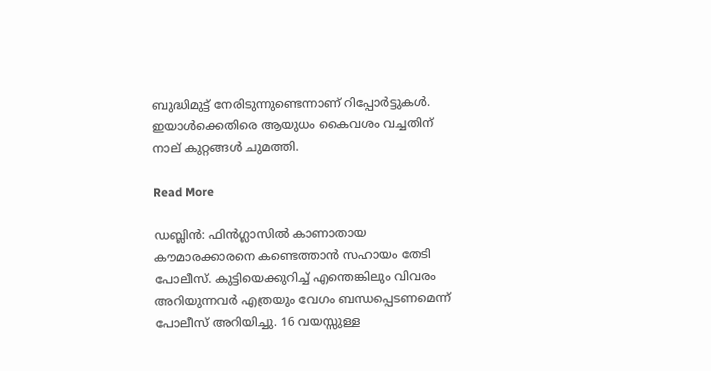ബുദ്ധിമുട്ട് നേരിടുന്നുണ്ടെന്നാണ് റിപ്പോർട്ടുകൾ. ഇയാൾക്കെതിരെ ആയുധം കൈവശം വച്ചതിന് നാല് കുറ്റങ്ങൾ ചുമത്തി.

Read More

ഡബ്ലിൻ: ഫിൻഗ്ലാസിൽ കാണാതായ കൗമാരക്കാരനെ കണ്ടെത്താൻ സഹായം തേടി പോലീസ്. കുട്ടിയെക്കുറിച്ച് എന്തെങ്കിലും വിവരം അറിയുന്നവർ എത്രയും വേഗം ബന്ധപ്പെടണമെന്ന് പോലീസ് അറിയിച്ചു. 16 വയസ്സുള്ള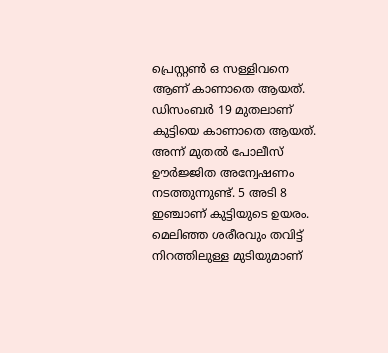പ്രെസ്റ്റൺ ഒ സള്ളിവനെ ആണ് കാണാതെ ആയത്. ഡിസംബർ 19 മുതലാണ് കുട്ടിയെ കാണാതെ ആയത്. അന്ന് മുതൽ പോലീസ് ഊർജ്ജിത അന്വേഷണം നടത്തുന്നുണ്ട്. 5 അടി 8 ഇഞ്ചാണ് കുട്ടിയുടെ ഉയരം. മെലിഞ്ഞ ശരീരവും തവിട്ട് നിറത്തിലുള്ള മുടിയുമാണ്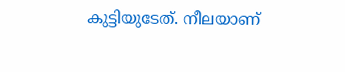കുട്ടിയുടേത്. നീലയാണ്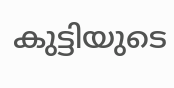കുട്ടിയുടെ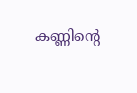കണ്ണിന്റെ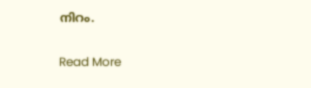നിറം.

Read More